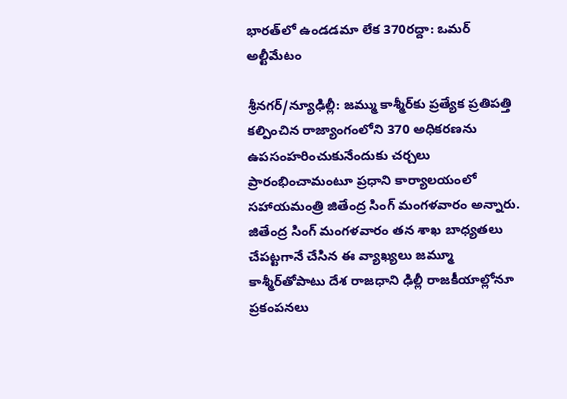భారత్‌లో ఉండడమా లేక 370రద్దా: ఒమర్ అల్టీమేటం

శ్రీనగర్/న్యూఢిల్లీ: జమ్ము కాశ్మీర్‌కు ప్రత్యేక ప్రతిపత్తి కల్పించిన రాజ్యాంగంలోని 370 అధికరణను ఉపసంహరించుకునేందుకు చర్చలు ప్రారంభించామంటూ ప్రధాని కార్యాలయంలో సహాయమంత్రి జితేంద్ర సింగ్ మంగళవారం అన్నారు. జితేంద్ర సింగ్ మంగళవారం తన శాఖ బాధ్యతలు చేపట్టగానే చేసిన ఈ వ్యాఖ్యలు జమ్మూ కాశ్మీర్‌తోపాటు దేశ రాజధాని ఢిల్లీ రాజకీయాల్లోనూ ప్రకంపనలు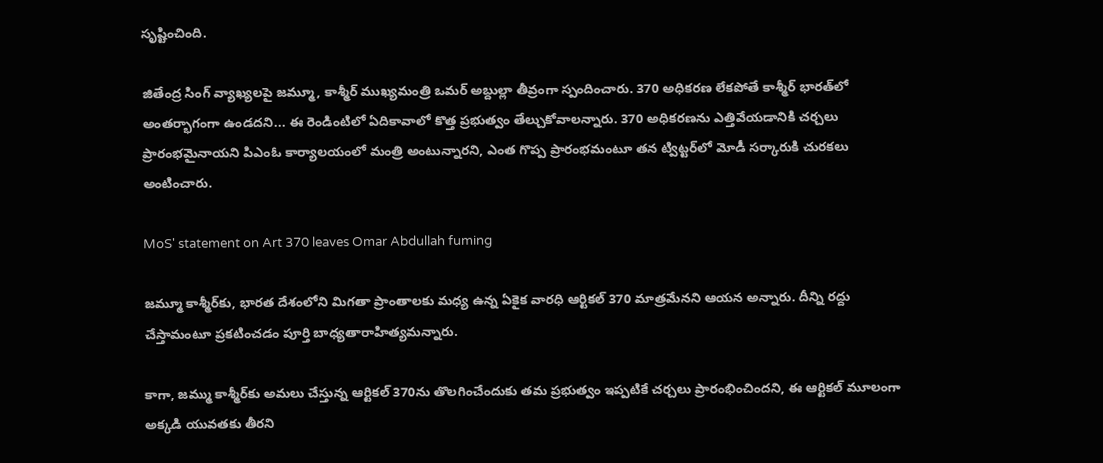సృష్టించింది.

జితేంద్ర సింగ్ వ్యాఖ్యలపై జమ్మూ, కాశ్మీర్ ముఖ్యమంత్రి ఒమర్ అబ్దుల్లా తీవ్రంగా స్పందించారు. 370 అధికరణ లేకపోతే కాశ్మీర్ భారత్‌లో అంతర్భాగంగా ఉండదని... ఈ రెండింటిలో ఏదికావాలో కొత్త ప్రభుత్వం తేల్చుకోవాలన్నారు. 370 అధికరణను ఎత్తివేయడానికి చర్చలు ప్రారంభమైనాయని పిఎంఓ కార్యాలయంలో మంత్రి అంటున్నారని, ఎంత గొప్ప ప్రారంభమంటూ తన ట్విట్టర్‌లో మోడీ సర్కారుకి చురకలు అంటించారు.

MoS' statement on Art 370 leaves Omar Abdullah fuming

జమ్మూ కాశ్మీర్‌కు, భారత దేశంలోని మిగతా ప్రాంతాలకు మధ్య ఉన్న ఏకైక వారధి ఆర్టికల్ 370 మాత్రమేనని ఆయన అన్నారు. దీన్ని రద్దు చేస్తామంటూ ప్రకటించడం పూర్తి బాధ్యతారాహిత్యమన్నారు.

కాగా, జమ్ము కాశ్మీర్‌కు అమలు చేస్తున్న ఆర్టికల్ 370ను తొలగించేందుకు తమ ప్రభుత్వం ఇప్పటికే చర్చలు ప్రారంభించిందని, ఈ ఆర్టికల్ మూలంగా అక్కడి యువతకు తీరని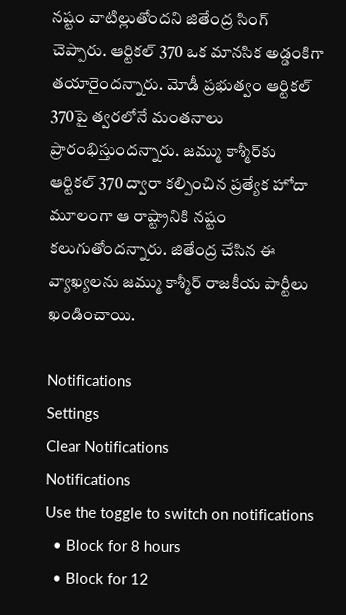నష్టం వాటిల్లుతోందని జితేంద్ర సింగ్ చెప్పారు. ఆర్టికల్ 370 ఒక మానసిక అడ్డంకిగా తయారైందన్నారు. మోడీ ప్రభుత్వం ఆర్టికల్ 370పై త్వరలోనే మంతనాలు ప్రారంభిస్తుందన్నారు. జమ్ము కాశ్మీర్‌కు ఆర్టికల్ 370 ద్వారా కల్పించిన ప్రత్యేక హోదా మూలంగా ఆ రాష్ట్రానికి నష్టం కలుగుతోందన్నారు. జితేంద్ర చేసిన ఈ వ్యాఖ్యలను జమ్ము కాశ్మీర్ రాజకీయ పార్టీలు ఖండించాయి.

Notifications
Settings
Clear Notifications
Notifications
Use the toggle to switch on notifications
  • Block for 8 hours
  • Block for 12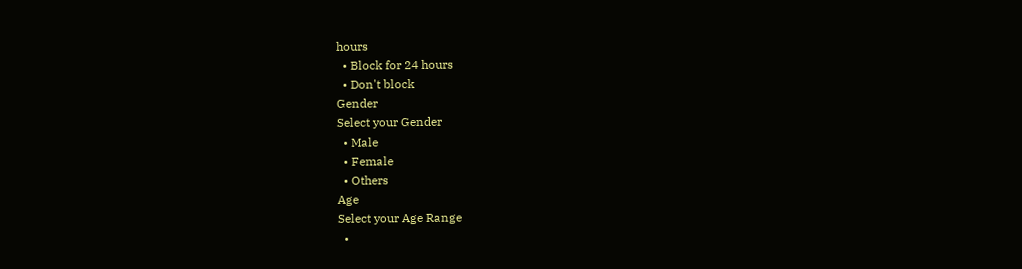hours
  • Block for 24 hours
  • Don't block
Gender
Select your Gender
  • Male
  • Female
  • Others
Age
Select your Age Range
  •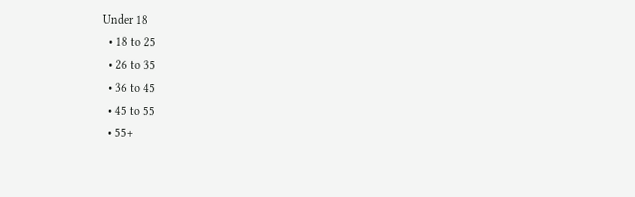Under 18
  • 18 to 25
  • 26 to 35
  • 36 to 45
  • 45 to 55
  • 55+